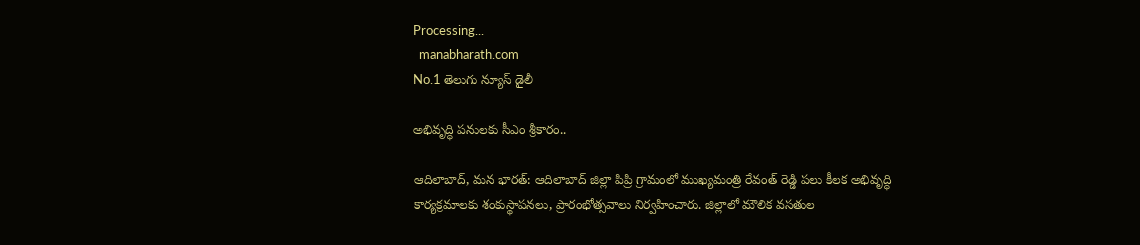Processing...
  manabharath.com
No.1 తెలుగు న్యూస్ డైలీ

అభివృద్ధి పనులకు సీఎం శ్రీకారం..

ఆదిలాబాద్, మన భారత్: ఆదిలాబాద్ జిల్లా పిప్రి గ్రామంలో ముఖ్యమంత్రి రేవంత్ రెడ్డి పలు కీలక అభివృద్ధి కార్యక్రమాలకు శంకుస్థాపనలు, ప్రారంభోత్సవాలు నిర్వహించారు. జిల్లాలో మౌలిక వసతుల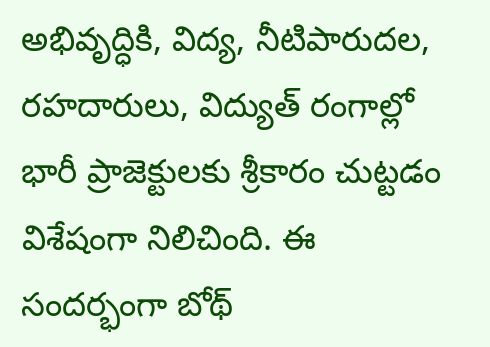అభివృద్ధికి, విద్య, నీటిపారుదల, రహదారులు, విద్యుత్ రంగాల్లో భారీ ప్రాజెక్టులకు శ్రీకారం చుట్టడం విశేషంగా నిలిచింది. ఈ సందర్భంగా బోథ్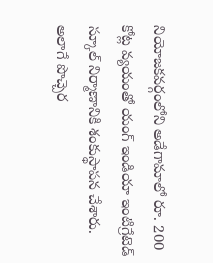నియోజకవర్గంలోని అడేగామాలో రూ. 200 కోట్ల వ్యయంతో యంగ్ ఇండియా ఇంటిగ్రేటెడ్ స్కూల్ నిర్మాణానికి శంకుస్థాపన చేశారు. అలాగే పొచ్చెర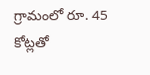గ్రామంలో రూ. 45 కోట్లతో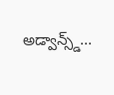అడ్వాన్స్డ్...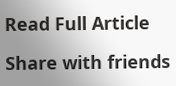Read Full Article

Share with friends